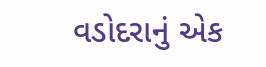વડોદરાનું એક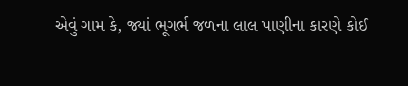એવું ગામ કે, જ્યાં ભૂગર્ભ જળના લાલ પાણીના કારણે કોઈ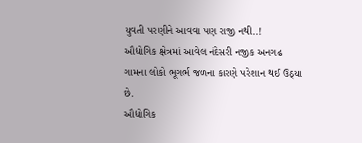યુવતી પરણીને આવવા પણ રાજી નથી..!
ઔદ્યોગિક ક્ષેત્રમાં આવેલ નંદેસરી નજીક અનગઢ ગામના લોકો ભૂગર્ભ જળના કારણે પરેશાન થઈ ઉઠ્યા છે.
ઔદ્યોગિક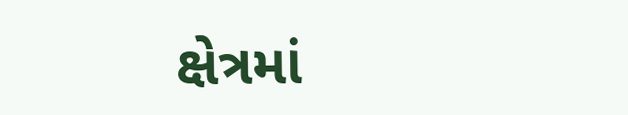ક્ષેત્રમાં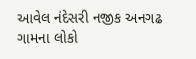આવેલ નંદેસરી નજીક અનગઢ ગામના લોકો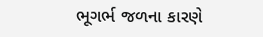ભૂગર્ભ જળના કારણે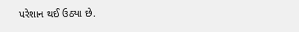પરેશાન થઈ ઉઠ્યા છે.